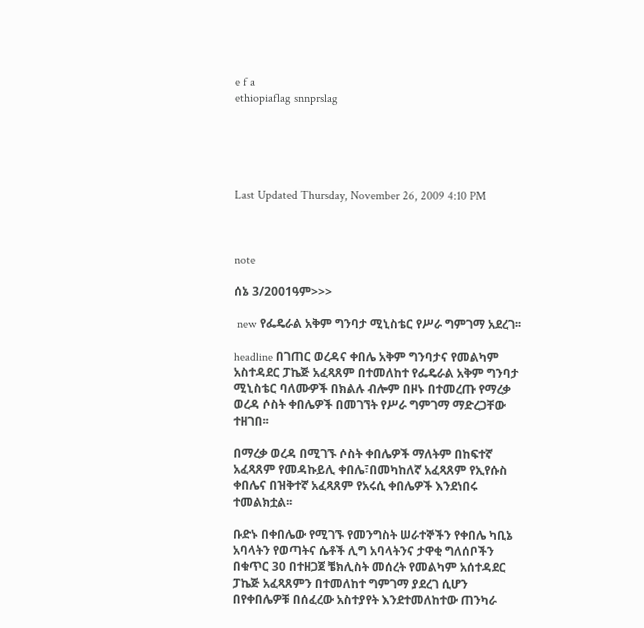e f a
ethiopiaflag snnprslag





Last Updated Thursday, November 26, 2009 4:10 PM



note

ሰኔ 3/2001ዓም>>>

 new የፌዴራል አቅም ግንባታ ሚኒስቴር የሥራ ግምገማ አደረገ፡፡

headline በገጠር ወረዳና ቀበሌ አቅም ግንባታና የመልካም አስተዳደር ፓኬጅ አፈጻጸም በተመለከተ የፌዴራል አቅም ግንባታ ሚኒስቴር ባለሙዎች በክልሉ ብሎም በዞኑ በተመረጡ የማረቃ ወረዳ ሶስት ቀበሌዎች በመገኘት የሥራ ግምገማ ማድረጋቸው ተዘገበ፡፡

በማረቃ ወረዳ በሚገኙ ሶስት ቀበሌዎች ማለትም በከፍተኛ አፈጻጸም የመዳኩይሊ ቀበሌ፣በመካከለኛ አፈጻጸም የኢየሱስ ቀበሌና በዝቅተኛ አፈጻጸም የአሩሲ ቀበሌዎች እንደነበሩ ተመልክቷል፡፡

ቡድኑ በቀበሌው የሚገኙ የመንግስት ሠራተኞችን የቀበሌ ካቢኔ አባላትን የወጣትና ሴቶች ሊግ አባላትንና ታዋቂ ግለሰቦችን በቁጥር 30 በተዘጋጀ ቼክሊስት መሰረት የመልካም አሰተዳደር ፓኬጅ አፈጻጸምን በተመለከተ ግምገማ ያደረገ ሲሆን በየቀበሌዎቹ በሰፈረው አስተያየት እንደተመለከተው ጠንካራ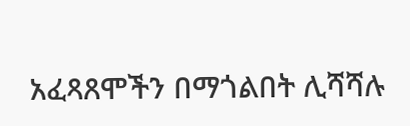አፈጻጸሞችን በማጎልበት ሊሻሻሉ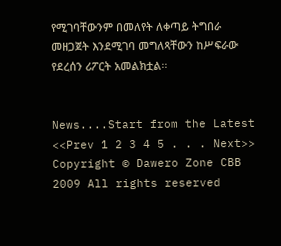የሚገባቸውንም በመለየት ለቀጣይ ትግበራ መዘጋጀት እንደሚገባ መግለጻቸውን ከሥፍራው የደረሰን ሪፖርት አመልክቷል፡፡


News....Start from the Latest <<Prev 1 2 3 4 5 . . . Next>>
Copyright © Dawero Zone CBB 2009 All rights reserved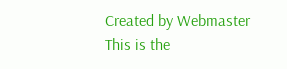Created by Webmaster
This is the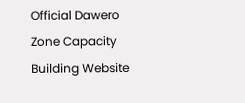Official Dawero Zone Capacity Building Website